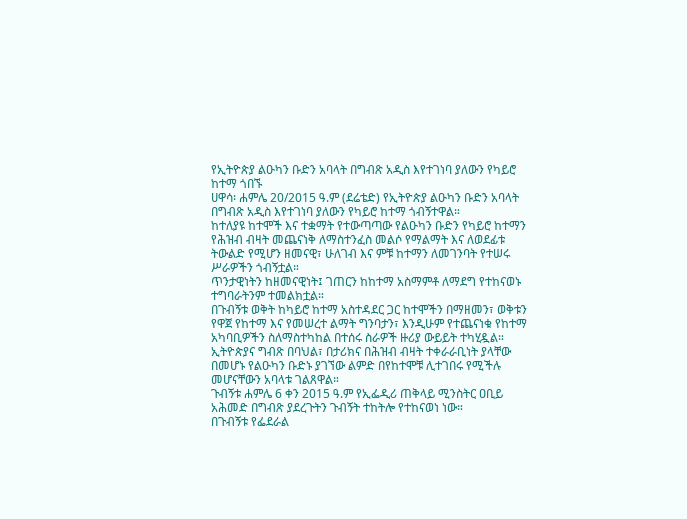የኢትዮጵያ ልዑካን ቡድን አባላት በግብጽ አዲስ እየተገነባ ያለውን የካይሮ ከተማ ጎበኙ
ሀዋሳ፡ ሐምሌ 20/2015 ዓ.ም (ደሬቴድ) የኢትዮጵያ ልዑካን ቡድን አባላት በግብጽ አዲስ እየተገነባ ያለውን የካይሮ ከተማ ጎብኝተዋል።
ከተለያዩ ከተሞች እና ተቋማት የተውጣጣው የልዑካን ቡድን የካይሮ ከተማን የሕዝብ ብዛት መጨናነቅ ለማስተንፈስ መልሶ የማልማት እና ለወደፊቱ ትውልድ የሚሆን ዘመናዊ፣ ሁለገብ እና ምቹ ከተማን ለመገንባት የተሠሩ ሥራዎችን ጎብኝቷል።
ጥንታዊነትን ከዘመናዊነት፤ ገጠርን ከከተማ አስማምቶ ለማደግ የተከናወኑ ተግባራትንም ተመልክቷል።
በጉብኝቱ ወቅት ከካይሮ ከተማ አስተዳደር ጋር ከተሞችን በማዘመን፣ ወቅቱን የዋጀ የከተማ እና የመሠረተ ልማት ግንባታን፣ እንዲሁም የተጨናነቁ የከተማ አካባቢዎችን ስለማስተካከል በተሰሩ ስራዎች ዙሪያ ውይይት ተካሂዷል።
ኢትዮጵያና ግብጽ በባህል፣ በታሪክና በሕዝብ ብዛት ተቀራራቢነት ያላቸው በመሆኑ የልዑካን ቡድኑ ያገኘው ልምድ በየከተሞቹ ሊተገበሩ የሚችሉ መሆናቸውን አባላቱ ገልጸዋል።
ጉብኝቱ ሐምሌ 6 ቀን 2015 ዓ.ም የኢፌዲሪ ጠቅላይ ሚንስትር ዐቢይ አሕመድ በግብጽ ያደረጉትን ጉብኝት ተከትሎ የተከናወነ ነው።
በጉብኝቱ የፌደራል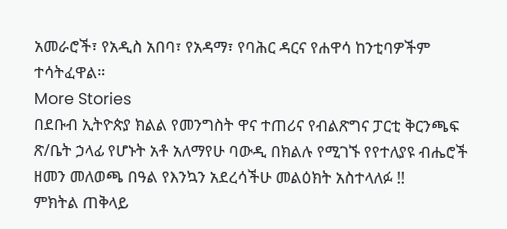አመራሮች፣ የአዲስ አበባ፣ የአዳማ፣ የባሕር ዳርና የሐዋሳ ከንቲባዎችም ተሳትፈዋል።
More Stories
በደቡብ ኢትዮጵያ ክልል የመንግስት ዋና ተጠሪና የብልጽግና ፓርቲ ቅርንጫፍ ጽ/ቤት ኃላፊ የሆኑት አቶ አለማየሁ ባውዲ በክልሉ የሚገኙ የየተለያዩ ብሔሮች ዘመን መለወጫ በዓል የእንኳን አደረሳችሁ መልዕክት አስተላለፉ !!
ምክትል ጠቅላይ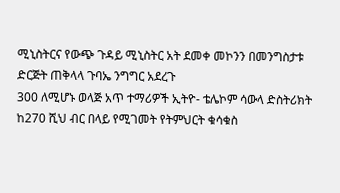ሚኒስትርና የውጭ ጉዳይ ሚኒስትር አት ደመቀ መኮንን በመንግስታቱ ድርጅት ጠቅላላ ጉባኤ ንግግር አደረጉ
300 ለሚሆኑ ወላጅ አጥ ተማሪዎች ኢትዮ- ቴሌኮም ሳውላ ድስትሪክት ከ270 ሺህ ብር በላይ የሚገመት የትምህርት ቁሳቁስ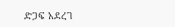ድጋፍ አደረገ